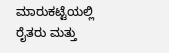ಮಾರುಕಟ್ಟೆಯಲ್ಲಿ ರೈತರು ಮತ್ತು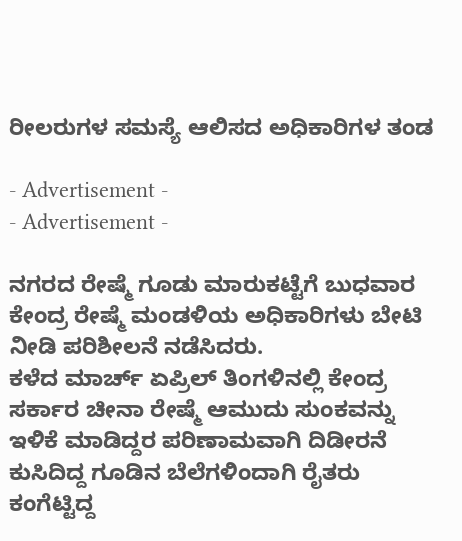ರೀಲರುಗಳ ಸಮಸ್ಯೆ ಆಲಿಸದ ಅಧಿಕಾರಿಗಳ ತಂಡ

- Advertisement -
- Advertisement -

ನಗರದ ರೇಷ್ಮೆ ಗೂಡು ಮಾರುಕಟ್ಟೆಗೆ ಬುಧವಾರ ಕೇಂದ್ರ ರೇಷ್ಮೆ ಮಂಡಳಿಯ ಅಧಿಕಾರಿಗಳು ಬೇಟಿ ನೀಡಿ ಪರಿಶೀಲನೆ ನಡೆಸಿದರು.
ಕಳೆದ ಮಾರ್ಚ್ ಏಪ್ರಿಲ್ ತಿಂಗಳಿನಲ್ಲಿ ಕೇಂದ್ರ ಸರ್ಕಾರ ಚೀನಾ ರೇಷ್ಮೆ ಆಮುದು ಸುಂಕವನ್ನು ಇಳಿಕೆ ಮಾಡಿದ್ದರ ಪರಿಣಾಮವಾಗಿ ದಿಡೀರನೆ ಕುಸಿದಿದ್ದ ಗೂಡಿನ ಬೆಲೆಗಳಿಂದಾಗಿ ರೈತರು ಕಂಗೆಟ್ಟಿದ್ದ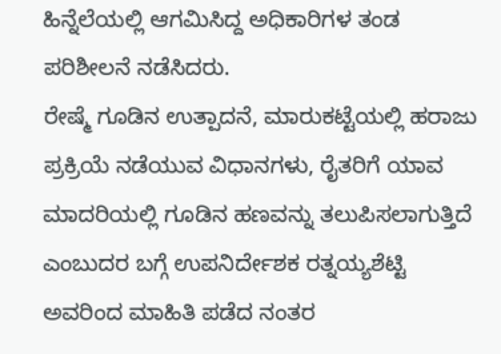ಹಿನ್ನೆಲೆಯಲ್ಲಿ ಆಗಮಿಸಿದ್ದ ಅಧಿಕಾರಿಗಳ ತಂಡ ಪರಿಶೀಲನೆ ನಡೆಸಿದರು.
ರೇಷ್ಮೆ ಗೂಡಿನ ಉತ್ಪಾದನೆ, ಮಾರುಕಟ್ಟೆಯಲ್ಲಿ ಹರಾಜು ಪ್ರಕ್ರಿಯೆ ನಡೆಯುವ ವಿಧಾನಗಳು, ರೈತರಿಗೆ ಯಾವ ಮಾದರಿಯಲ್ಲಿ ಗೂಡಿನ ಹಣವನ್ನು ತಲುಪಿಸಲಾಗುತ್ತಿದೆ ಎಂಬುದರ ಬಗ್ಗೆ ಉಪನಿರ್ದೇಶಕ ರತ್ನಯ್ಯಶೆಟ್ಟಿ ಅವರಿಂದ ಮಾಹಿತಿ ಪಡೆದ ನಂತರ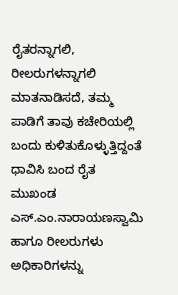ರೈತರನ್ನಾಗಲಿ, ರೀಲರುಗಳನ್ನಾಗಲಿ ಮಾತನಾಡಿಸದೆ, ತಮ್ಮ ಪಾಡಿಗೆ ತಾವು ಕಚೇರಿಯಲ್ಲಿ ಬಂದು ಕುಳಿತುಕೊಳ್ಳುತ್ತಿದ್ದಂತೆ ಧಾವಿಸಿ ಬಂದ ರೈತ ಮುಖಂಡ ಎಸ್.ಎಂ.ನಾರಾಯಣಸ್ವಾಮಿ ಹಾಗೂ ರೀಲರುಗಳು ಅಧಿಕಾರಿಗಳನ್ನು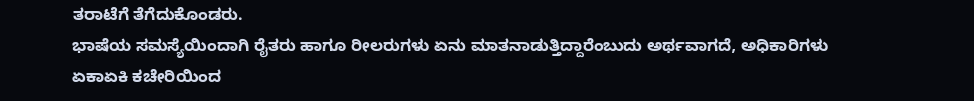ತರಾಟೆಗೆ ತೆಗೆದುಕೊಂಡರು.
ಭಾಷೆಯ ಸಮಸ್ಯೆಯಿಂದಾಗಿ ರೈತರು ಹಾಗೂ ರೀಲರುಗಳು ಏನು ಮಾತನಾಡುತ್ತಿದ್ದಾರೆಂಬುದು ಅರ್ಥವಾಗದೆ, ಅಧಿಕಾರಿಗಳು ಏಕಾಏಕಿ ಕಚೇರಿಯಿಂದ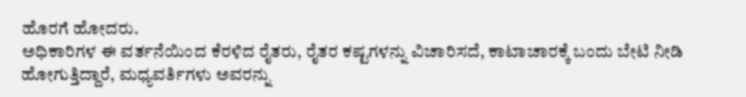ಹೊರಗೆ ಹೋದರು.
ಅಧಿಕಾರಿಗಳ ಈ ವರ್ತನೆಯಿಂದ ಕೆರಳಿದ ರೈತರು, ರೈತರ ಕಷ್ಟಗಳನ್ನು ವಿಚಾರಿಸದೆ, ಕಾಟಾಚಾರಕ್ಕೆ ಬಂದು ಬೇಟಿ ನೀಡಿ ಹೋಗುತ್ತಿದ್ದಾರೆ, ಮಧ್ಯವರ್ತಿಗಳು ಅವರನ್ನು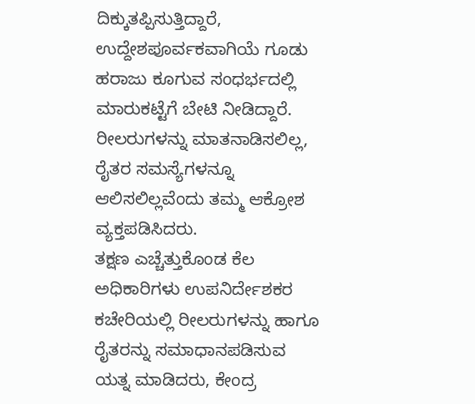ದಿಕ್ಕುತಪ್ಪಿಸುತ್ತಿದ್ದಾರೆ, ಉದ್ದೇಶಪೂರ್ವಕವಾಗಿಯೆ ಗೂಡು ಹರಾಜು ಕೂಗುವ ಸಂಧರ್ಭದಲ್ಲಿ ಮಾರುಕಟ್ಟೆಗೆ ಬೇಟಿ ನೀಡಿದ್ದಾರೆ. ರೀಲರುಗಳನ್ನು ಮಾತನಾಡಿಸಲಿಲ್ಲ, ರೈತರ ಸಮಸ್ಯೆಗಳನ್ನೂ ಆಲಿಸಲಿಲ್ಲವೆಂದು ತಮ್ಮ ಆಕ್ರೋಶ ವ್ಯಕ್ತಪಡಿಸಿದರು.
ತಕ್ಷಣ ಎಚ್ಚೆತ್ತುಕೊಂಡ ಕೆಲ ಅಧಿಕಾರಿಗಳು ಉಪನಿರ್ದೇಶಕರ ಕಚೇರಿಯಲ್ಲಿ ರೀಲರುಗಳನ್ನು ಹಾಗೂ ರೈತರನ್ನು ಸಮಾಧಾನಪಡಿಸುವ ಯತ್ನ ಮಾಡಿದರು, ಕೇಂದ್ರ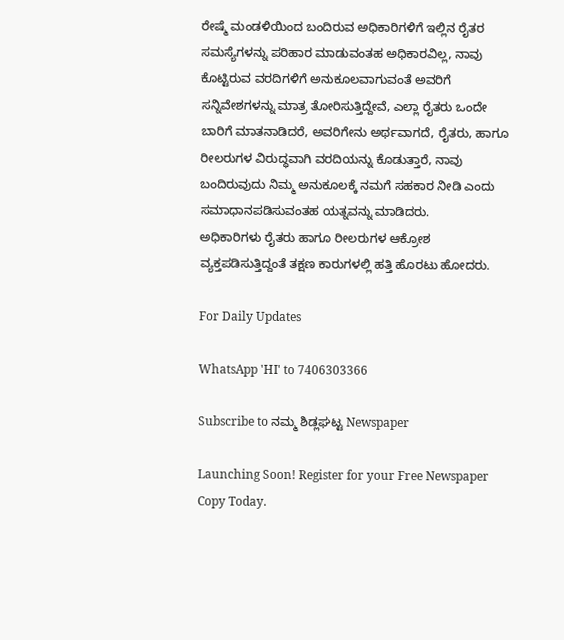ರೇಷ್ಮೆ ಮಂಡಳಿಯಿಂದ ಬಂದಿರುವ ಅಧಿಕಾರಿಗಳಿಗೆ ಇಲ್ಲಿನ ರೈತರ ಸಮಸ್ಯೆಗಳನ್ನು ಪರಿಹಾರ ಮಾಡುವಂತಹ ಅಧಿಕಾರವಿಲ್ಲ, ನಾವು ಕೊಟ್ಟಿರುವ ವರದಿಗಳಿಗೆ ಅನುಕೂಲವಾಗುವಂತೆ ಅವರಿಗೆ ಸನ್ನಿವೇಶಗಳನ್ನು ಮಾತ್ರ ತೋರಿಸುತ್ತಿದ್ದೇವೆ, ಎಲ್ಲಾ ರೈತರು ಒಂದೇ ಬಾರಿಗೆ ಮಾತನಾಡಿದರೆ, ಅವರಿಗೇನು ಅರ್ಥವಾಗದೆ, ರೈತರು, ಹಾಗೂ ರೀಲರುಗಳ ವಿರುದ್ಧವಾಗಿ ವರದಿಯನ್ನು ಕೊಡುತ್ತಾರೆ, ನಾವು ಬಂದಿರುವುದು ನಿಮ್ಮ ಅನುಕೂಲಕ್ಕೆ ನಮಗೆ ಸಹಕಾರ ನೀಡಿ ಎಂದು ಸಮಾಧಾನಪಡಿಸುವಂತಹ ಯತ್ನವನ್ನು ಮಾಡಿದರು.
ಅಧಿಕಾರಿಗಳು ರೈತರು ಹಾಗೂ ರೀಲರುಗಳ ಆಕ್ರೋಶ ವ್ಯಕ್ತಪಡಿಸುತ್ತಿದ್ದಂತೆ ತಕ್ಷಣ ಕಾರುಗಳಲ್ಲಿ ಹತ್ತಿ ಹೊರಟು ಹೋದರು.

For Daily Updates

WhatsApp 'HI' to 7406303366

Subscribe to ನಮ್ಮ ಶಿಡ್ಲಘಟ್ಟ Newspaper

Launching Soon! Register for your Free Newspaper Copy Today.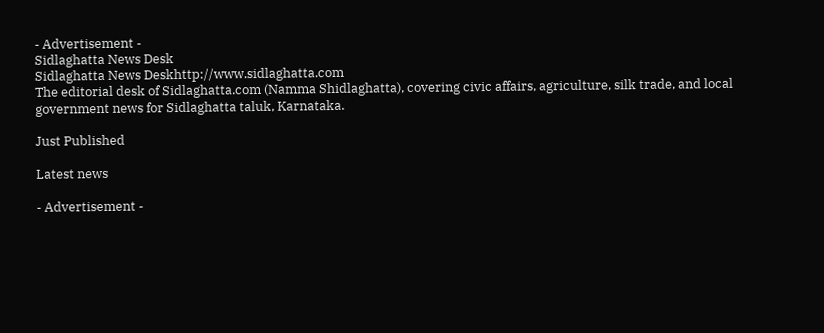- Advertisement -
Sidlaghatta News Desk
Sidlaghatta News Deskhttp://www.sidlaghatta.com
The editorial desk of Sidlaghatta.com (Namma Shidlaghatta), covering civic affairs, agriculture, silk trade, and local government news for Sidlaghatta taluk, Karnataka.

Just Published

Latest news

- Advertisement -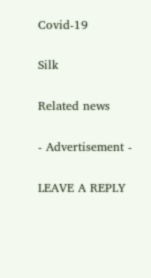Covid-19

Silk

Related news

- Advertisement -

LEAVE A REPLY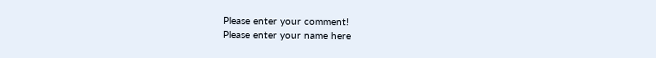Please enter your comment!
Please enter your name here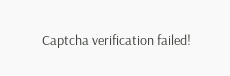Captcha verification failed!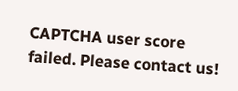CAPTCHA user score failed. Please contact us!